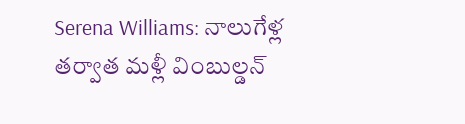Serena Williams: నాలుగేళ్ల తర్వాత మళ్లీ వింబుల్డన్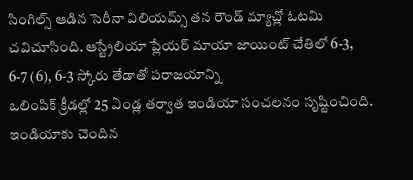సింగిల్స్ ఆడిన సెరీనా విలియమ్స్ తన రౌండ్ మ్యాచ్లో ఓటమి చవిచూసింది. ఆస్ట్రేలియా ప్లేయర్ మాయా జాయింట్ చేతిలో 6-3, 6-7 (6), 6-3 స్కోరు తేడాతో పరాజయాన్ని
ఒలింపిక్ క్రీడల్లో 25 ఏండ్ల తర్వాత ఇండియా సంచలనం సృష్టించింది. ఇండియాకు చెందిన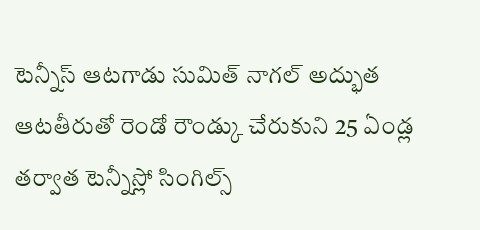టెన్నీస్ ఆటగాడు సుమిత్ నాగల్ అద్భుత ఆటతీరుతో రెండో రౌండ్కు చేరుకుని 25 ఏండ్ల తర్వాత టెన్నీస్లో సింగిల్స్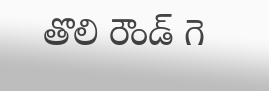తొలి రౌండ్ గె